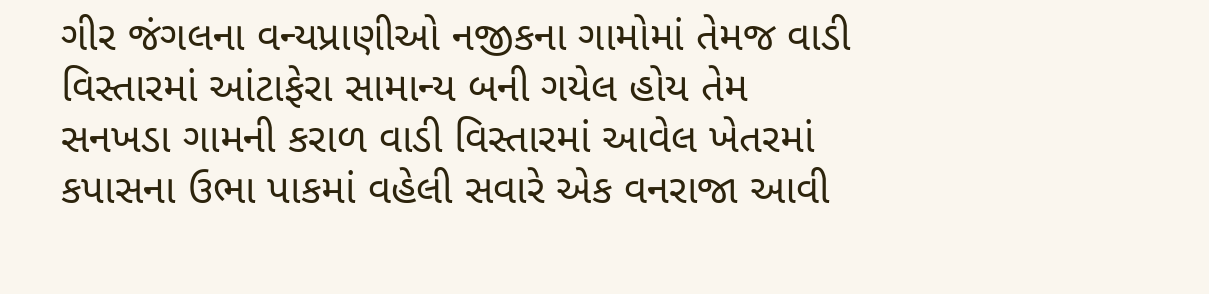ગીર જંગલના વન્યપ્રાણીઓ નજીકના ગામોમાં તેમજ વાડી વિસ્તારમાં આંટાફેરા સામાન્ય બની ગયેલ હોય તેમ સનખડા ગામની કરાળ વાડી વિસ્તારમાં આવેલ ખેતરમાં કપાસના ઉભા પાકમાં વહેલી સવારે એક વનરાજા આવી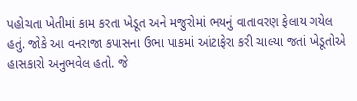પહોચતા ખેતીમાં કામ કરતા ખેડૂત અને મજુરોમાં ભયનું વાતાવરણ ફેલાય ગયેલ હતું. જોકે આ વનરાજા કપાસના ઉભા પાકમાં આંટાફેરા કરી ચાલ્યા જતાં ખેડૂતોએ હાસકારો અનુભવેલ હતો. જે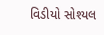વિડીયો સોશ્યલ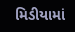મિડીયામાં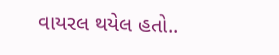વાયરલ થયેલ હતો..